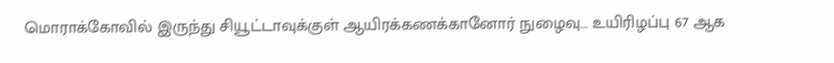மொராக்கோவில் இருந்து சியூட்டாவுக்குள் ஆயிரக்கணக்கானோர் நுழைவு… உயிரிழப்பு 67 ஆக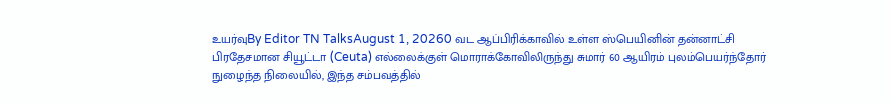உயர்வுBy Editor TN TalksAugust 1, 20260 வட ஆப்பிரிக்காவில் உள்ள ஸ்பெயினின் தன்னாட்சி பிரதேசமான சியூட்டா (Ceuta) எல்லைக்குள் மொராக்கோவிலிருந்து சுமார் 60 ஆயிரம் புலம்பெயர்ந்தோர் நுழைந்த நிலையில், இந்த சம்பவத்தில்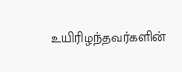உயிரிழந்தவர்களின்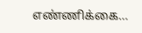எண்ணிக்கை…